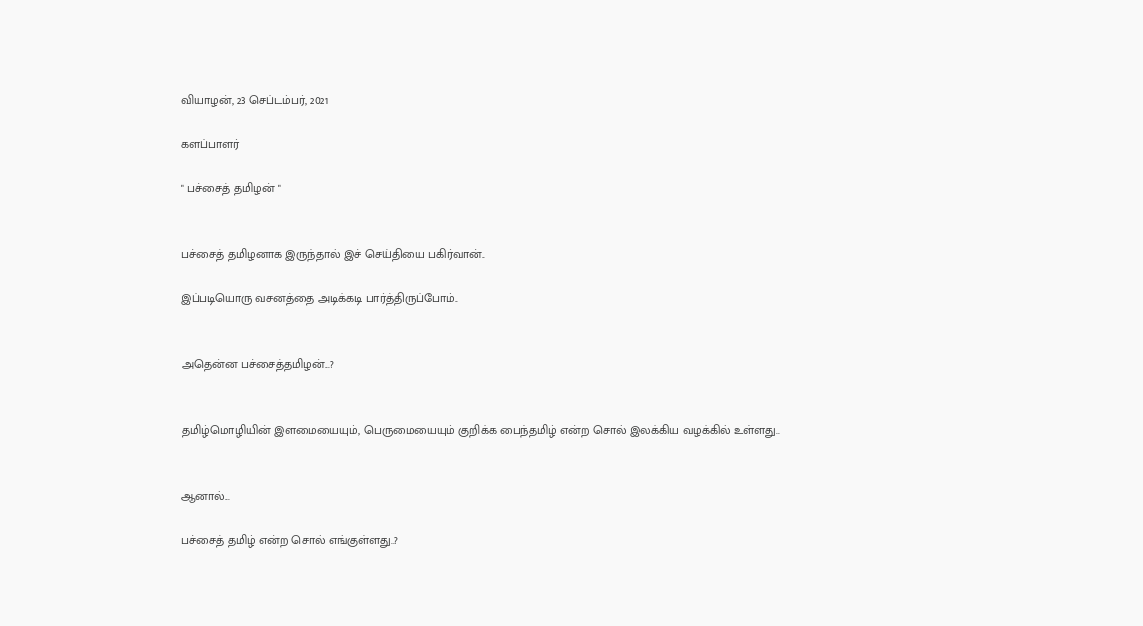வியாழன், 23 செப்டம்பர், 2021

களப்பாளர்

" பச்சைத் தமிழன் "


பச்சைத் தமிழனாக இருந்தால் இச் செய்தியை பகிர்வான்..

இப்படியொரு வசனத்தை அடிக்கடி பார்த்திருப்போம்..


அதென்ன பச்சைத்தமிழன்...?


தமிழ்மொழியின் இளமையையும், பெருமையையும் குறிக்க பைந்தமிழ் என்ற சொல் இலக்கிய வழக்கில் உள்ளது..


ஆனால்...

பச்சைத் தமிழ் என்ற சொல் எங்குள்ளது..?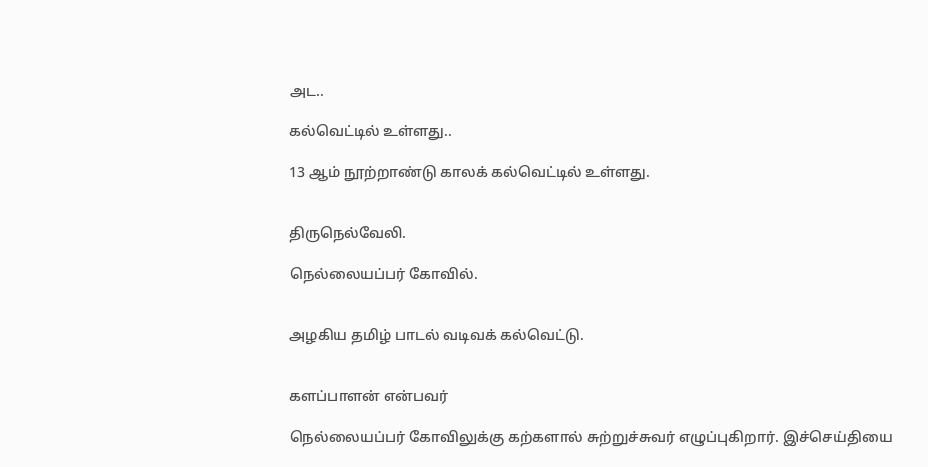அட..

கல்வெட்டில் உள்ளது..

13 ஆம் நூற்றாண்டு காலக் கல்வெட்டில் உள்ளது.


திருநெல்வேலி.

நெல்லையப்பர் கோவில்.


அழகிய தமிழ் பாடல் வடிவக் கல்வெட்டு.


களப்பாளன் என்பவர்

நெல்லையப்பர் கோவிலுக்கு கற்களால் சுற்றுச்சுவர் எழுப்புகிறார். இச்செய்தியை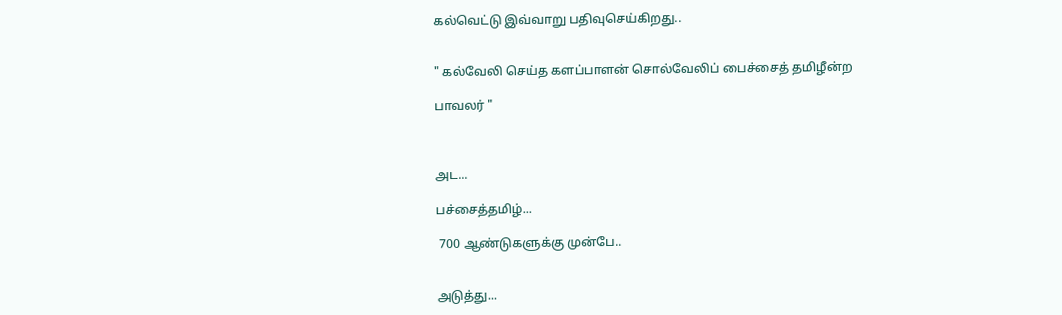கல்வெட்டு இவ்வாறு பதிவுசெய்கிறது..


" கல்வேலி செய்த களப்பாளன் சொல்வேலிப் பைச்சைத் தமிழீன்ற

பாவலர் "



அட...

பச்சைத்தமிழ்...

 700 ஆண்டுகளுக்கு முன்பே..


அடுத்து...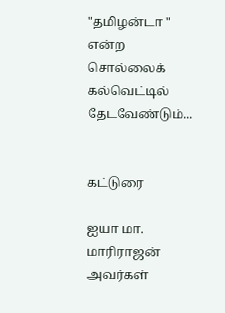"தமிழன்டா " என்ற சொல்லைக் கல்வெட்டில் தேடவேண்டும்...


கட்டுரை

ஐயா மா. மாரிராஜன் அவர்கள்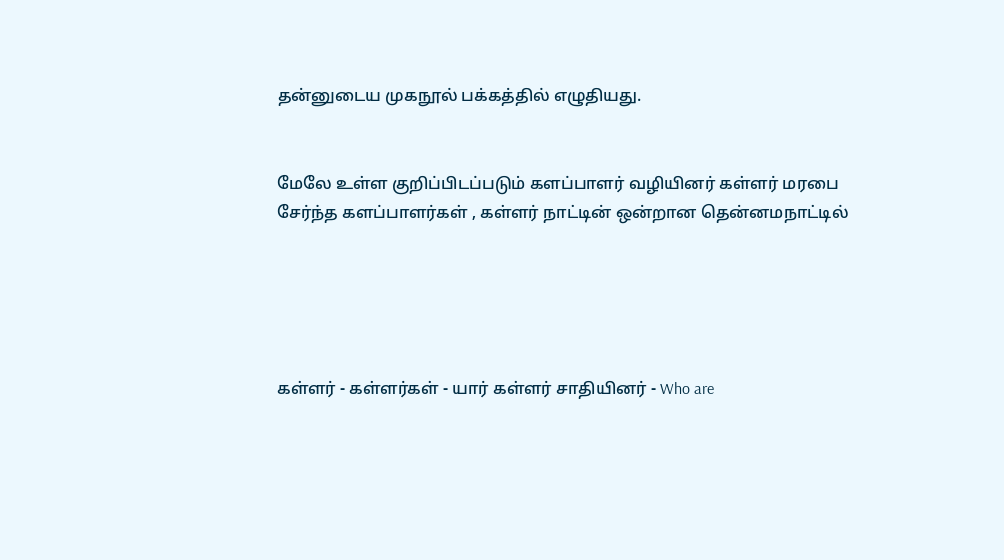தன்னுடைய முகநூல் பக்கத்தில் எழுதியது.


மேலே உள்ள குறிப்பிடப்படும் களப்பாளர் வழியினர் கள்ளர் மரபை சேர்ந்த களப்பாளர்கள் , கள்ளர் நாட்டின் ஒன்றான தென்னமநாட்டில்





கள்ளர் - கள்ளர்கள் - யார் கள்ளர் சாதியினர் - Who are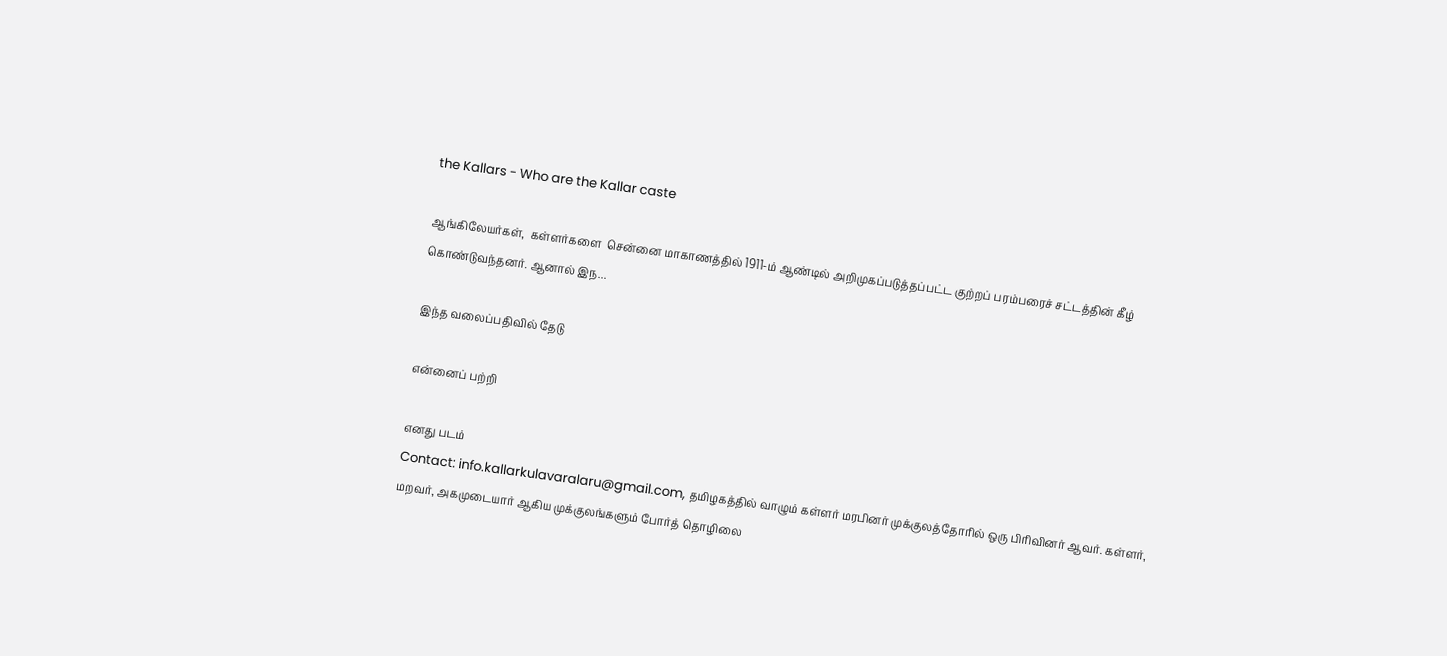the Kallars - Who are the Kallar caste

ஆங்கிலேயர்கள்,  கள்ளர்களை  சென்னை மாகாணத்தில் 1911-ம் ஆண்டில் அறிமுகப்படுத்தப்பட்ட குற்றப் பரம்பரைச் சட்டத்தின் கீழ் கொண்டுவந்தனர். ஆனால் இந...

இந்த வலைப்பதிவில் தேடு

என்னைப் பற்றி

எனது படம்
Contact: info.kallarkulavaralaru@gmail.com, தமிழகத்தில் வாழும் கள்ளர் மரபினர் முக்குலத்தோரில் ஒரு பிரிவினர் ஆவர். கள்ளர், மறவர், அகமுடையார் ஆகிய முக்குலங்களும் போர்த் தொழிலை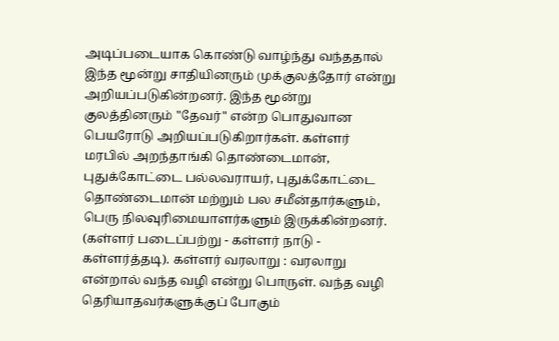அடிப்படையாக கொண்டு வாழ்ந்து வந்ததால் இந்த மூன்று சாதியினரும் முக்குலத்தோர் என்று அறியப்படுகின்றனர். இந்த மூன்று குலத்தினரும் "தேவர்" என்ற பொதுவான பெயரோடு அறியப்படுகிறார்கள். கள்ளர் மரபில் அறந்தாங்கி தொண்டைமான், புதுக்கோட்டை பல்லவராயர், புதுக்கோட்டை தொண்டைமான் மற்றும் பல சமீன்தார்களும், பெரு நிலவுரிமையாளர்களும் இருக்கின்றனர். (கள்ளர் படைப்பற்று - கள்ளர் நாடு - கள்ளர்த்தடி). கள்ளர் வரலாறு : வரலாறு என்றால் வந்த வழி என்று பொருள். வந்த வழி தெரியாதவர்களுக்குப் போகும்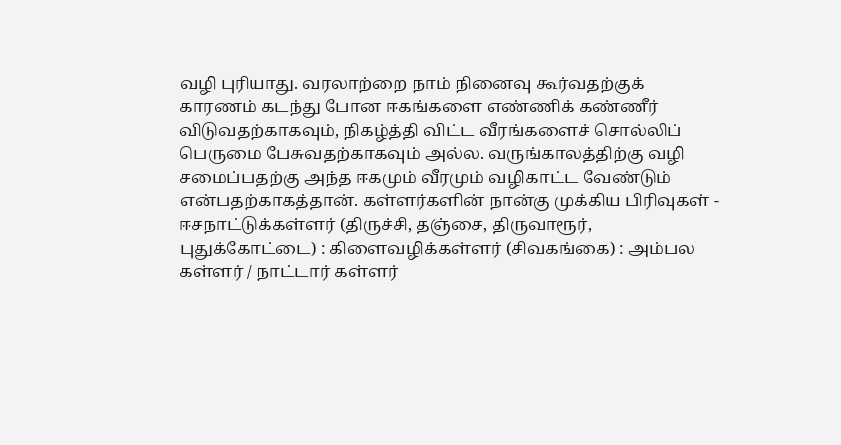வழி புரியாது. வரலாற்றை நாம் நினைவு கூர்வதற்குக் காரணம் கடந்து போன ஈகங்களை எண்ணிக் கண்ணீர் விடுவதற்காகவும், நிகழ்த்தி விட்ட வீரங்களைச் சொல்லிப் பெருமை பேசுவதற்காகவும் அல்ல. வருங்காலத்திற்கு வழி சமைப்பதற்கு அந்த ஈகமும் வீரமும் வழிகாட்ட வேண்டும் என்பதற்காகத்தான். கள்ளர்களின் நான்கு முக்கிய பிரிவுகள் - ஈசநாட்டுக்கள்ளர் (திருச்சி, தஞ்சை, திருவாரூர், புதுக்கோட்டை) : கிளைவழிக்கள்ளர் (சிவகங்கை) : அம்பல கள்ளர் / நாட்டார் கள்ளர்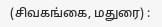(சிவகங்கை, மதுரை) :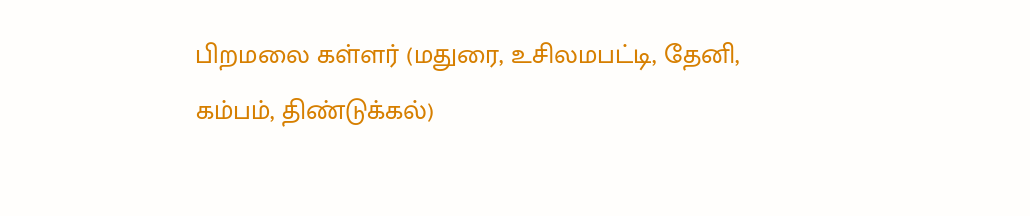பிறமலை கள்ளர் (மதுரை, உசிலமபட்டி, தேனி, கம்பம், திண்டுக்கல்)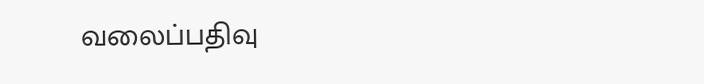வலைப்பதிவு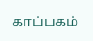காப்பகம்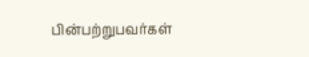பின்பற்றுபவர்கள்